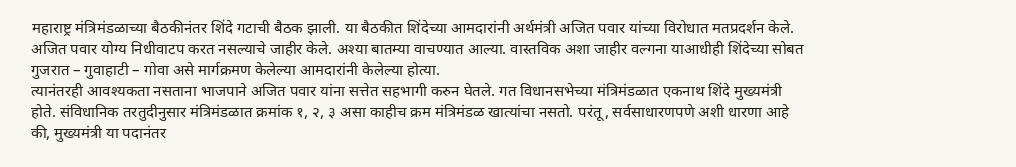महाराष्ट्र मंत्रिमंडळाच्या बैठकीनंतर शिंदे गटाची बैठक झाली. या बैठकीत शिंदेच्या आमदारांनी अर्थमंत्री अजित पवार यांच्या विरोधात मतप्रदर्शन केले. अजित पवार योग्य निधीवाटप करत नसल्याचे जाहीर केले. अश्या बातम्या वाचण्यात आल्या. वास्तविक अशा जाहीर वल्गना याआधीही शिंदेच्या सोबत गुजरात – गुवाहाटी – गोवा असे मार्गक्रमण केलेल्या आमदारांनी केलेल्या होत्या.
त्यानंतरही आवश्यकता नसताना भाजपाने अजित पवार यांना सत्तेत सहभागी करुन घेतले. गत विधानसभेच्या मंत्रिमंडळात एकनाथ शिंदे मुख्यमंत्री होते. संविधानिक तरतुदीनुसार मंत्रिमंडळात क्रमांक १, २, ३ असा काहीच क्रम मंत्रिमंडळ खात्यांचा नसतो. परंतू, सर्वसाधारणपणे अशी धारणा आहे की, मुख्यमंत्री या पदानंतर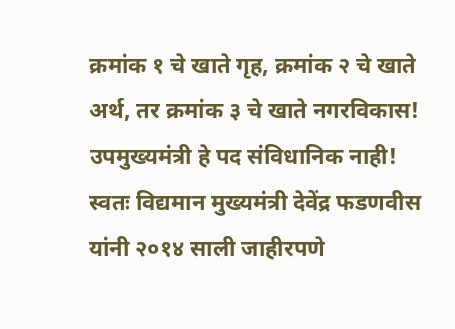क्रमांक १ चे खाते गृह, क्रमांक २ चे खाते अर्थ, तर क्रमांक ३ चे खाते नगरविकास!
उपमुख्यमंत्री हे पद संविधानिक नाही! स्वतः विद्यमान मुख्यमंत्री देवेंद्र फडणवीस यांनी २०१४ साली जाहीरपणे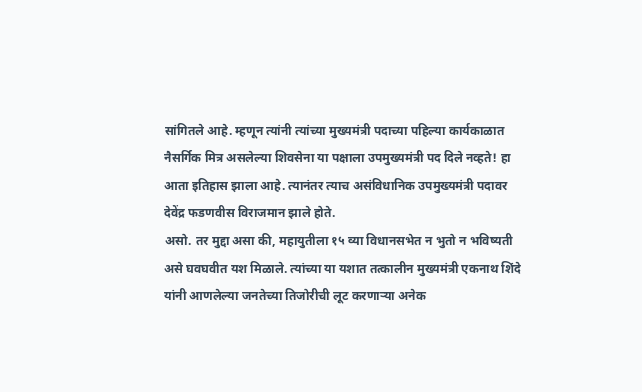सांगितले आहे. म्हणून त्यांनी त्यांच्या मुख्यमंत्री पदाच्या पहिल्या कार्यकाळात नैसर्गिक मित्र असलेल्या शिवसेना या पक्षाला उपमुख्यमंत्री पद दिले नव्हते! हा आता इतिहास झाला आहे. त्यानंतर त्याच असंविधानिक उपमुख्यमंत्री पदावर देवेंद्र फडणवीस विराजमान झाले होते.
असो. तर मुद्दा असा की, महायुतीला १५ व्या विधानसभेत न भुतो न भविष्यती असे घवघवीत यश मिळाले. त्यांच्या या यशात तत्कालीन मुख्यमंत्री एकनाथ शिंदे यांनी आणलेल्या जनतेच्या तिजोरीची लूट करणाऱ्या अनेक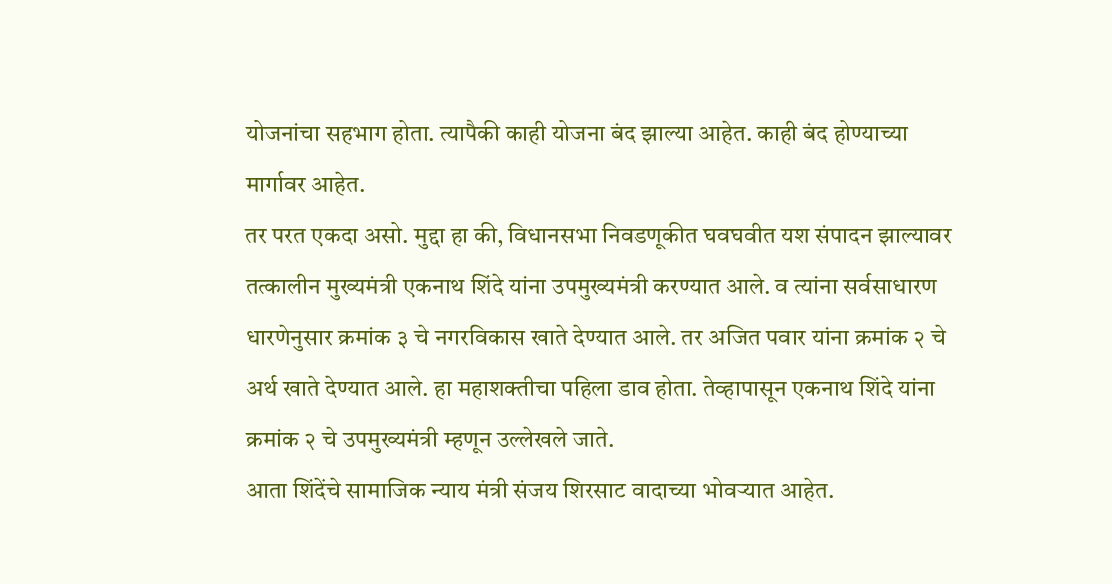योजनांचा सहभाग होता. त्यापैकी काही योजना बंद झाल्या आहेत. काही बंद होण्याच्या मार्गावर आहेत.
तर परत एकदा असो. मुद्दा हा की, विधानसभा निवडणूकीत घवघवीत यश संपादन झाल्यावर तत्कालीन मुख्यमंत्री एकनाथ शिंदे यांना उपमुख्यमंत्री करण्यात आले. व त्यांना सर्वसाधारण धारणेनुसार क्रमांक ३ चे नगरविकास खाते देण्यात आले. तर अजित पवार यांना क्रमांक २ चे अर्थ खाते देण्यात आले. हा महाशक्तीचा पहिला डाव होता. तेव्हापासून एकनाथ शिंदे यांना क्रमांक २ चे उपमुख्यमंत्री म्हणून उल्लेखले जाते.
आता शिंदेंचे सामाजिक न्याय मंत्री संजय शिरसाट वादाच्या भोवऱ्यात आहेत.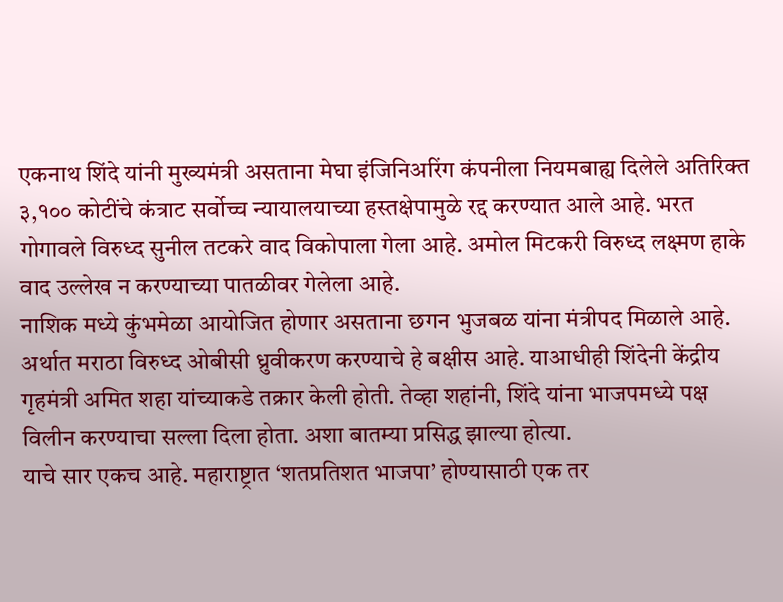एकनाथ शिंदे यांनी मुख्यमंत्री असताना मेघा इंजिनिअरिंग कंपनीला नियमबाह्य दिलेले अतिरिक्त ३,१०० कोटींचे कंत्राट सर्वोच्च न्यायालयाच्या हस्तक्षेपामुळे रद्द करण्यात आले आहे. भरत गोगावले विरुध्द सुनील तटकरे वाद विकोपाला गेला आहे. अमोल मिटकरी विरुध्द लक्ष्मण हाके वाद उल्लेख न करण्याच्या पातळीवर गेलेला आहे.
नाशिक मध्ये कुंभमेळा आयोजित होणार असताना छगन भुजबळ यांना मंत्रीपद मिळाले आहे. अर्थात मराठा विरुध्द ओबीसी ध्रुवीकरण करण्याचे हे बक्षीस आहे. याआधीही शिंदेनी केंद्रीय गृहमंत्री अमित शहा यांच्याकडे तक्रार केली होती. तेव्हा शहांनी, शिंदे यांना भाजपमध्ये पक्ष विलीन करण्याचा सल्ला दिला होता. अशा बातम्या प्रसिद्ध झाल्या होत्या.
याचे सार एकच आहे. महाराष्ट्रात ‘शतप्रतिशत भाजपा’ होण्यासाठी एक तर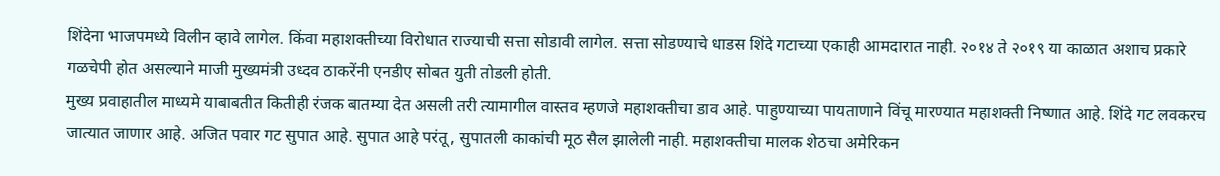शिंदेना भाजपमध्ये विलीन व्हावे लागेल. किंवा महाशक्तीच्या विरोधात राज्याची सत्ता सोडावी लागेल. सत्ता सोडण्याचे धाडस शिंदे गटाच्या एकाही आमदारात नाही. २०१४ ते २०१९ या काळात अशाच प्रकारे गळचेपी होत असल्याने माजी मुख्यमंत्री उध्दव ठाकरेंनी एनडीए सोबत युती तोडली होती.
मुख्य प्रवाहातील माध्यमे याबाबतीत कितीही रंजक बातम्या देत असली तरी त्यामागील वास्तव म्हणजे महाशक्तीचा डाव आहे. पाहुण्याच्या पायताणाने विंचू मारण्यात महाशक्ती निष्णात आहे. शिंदे गट लवकरच जात्यात जाणार आहे. अजित पवार गट सुपात आहे. सुपात आहे परंतू, सुपातली काकांची मूठ सैल झालेली नाही. महाशक्तीचा मालक शेठचा अमेरिकन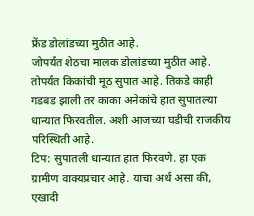फ्रेंड डोलांडच्या मुठीत आहे.
जोपर्यंत शेठचा मालक डोलांडच्या मुठीत आहे. तोपर्यंत किकांची मूठ सुपात आहे. तिकडे काही गडबड झाली तर काका अनेकांचे हात सुपातल्या धान्यात फिरवतील. अशी आजच्या घडीची राजकीय परिस्थिती आहे.
टिप: सुपातली धान्यात हात फिरवणे. हा एक ग्रामीण वाक्यप्रचार आहे. याचा अर्थ असा की, एखादी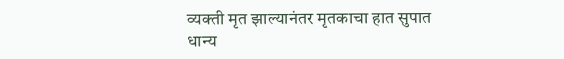व्यक्ती मृत झाल्यानंतर मृतकाचा हात सुपात धान्य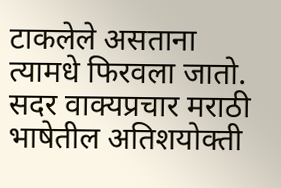टाकलेले असताना त्यामधे फिरवला जातो. सदर वाक्यप्रचार मराठी भाषेतील अतिशयोक्ती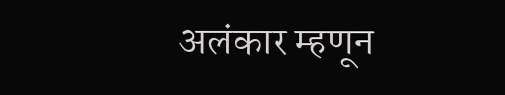अलंकार म्हणून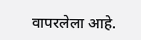वापरलेला आहे.